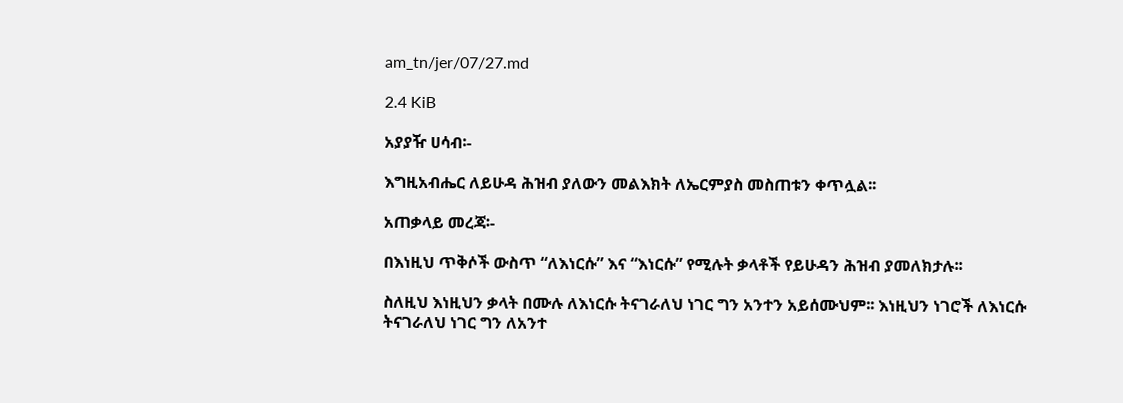am_tn/jer/07/27.md

2.4 KiB

አያያዥ ሀሳብ፡-

እግዚአብሔር ለይሁዳ ሕዝብ ያለውን መልእክት ለኤርምያስ መስጠቱን ቀጥሏል፡፡

አጠቃላይ መረጃ፡-

በእነዚህ ጥቅሶች ውስጥ “ለእነርሱ” እና “እነርሱ” የሚሉት ቃላቶች የይሁዳን ሕዝብ ያመለክታሉ፡፡

ስለዚህ እነዚህን ቃላት በሙሉ ለእነርሱ ትናገራለህ ነገር ግን አንተን አይሰሙህም፡፡ እነዚህን ነገሮች ለእነርሱ ትናገራለህ ነገር ግን ለአንተ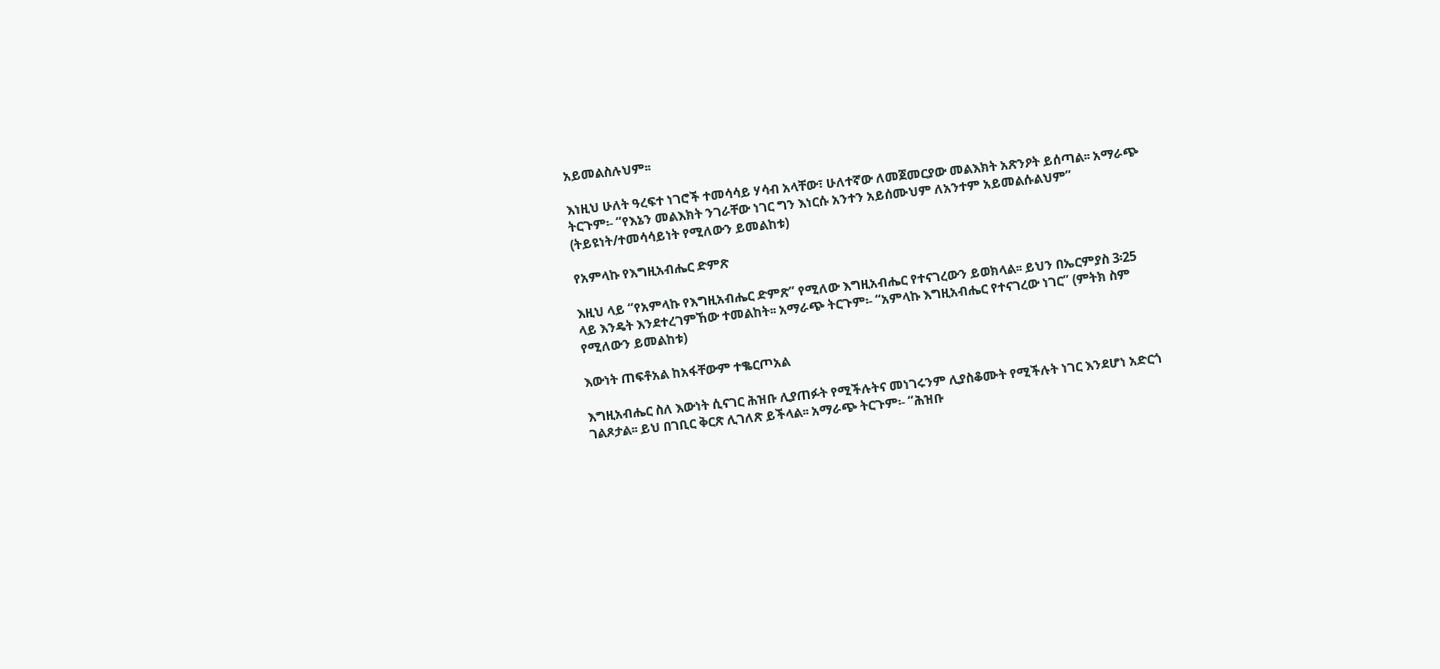አይመልስሉህም፡፡

እነዚህ ሁለት ዓረፍተ ነገሮች ተመሳሳይ ሃሳብ አላቸው፣ ሁለተኛው ለመጀመርያው መልእክት አጽንዖት ይሰጣል፡፡ አማራጭ ትርጉም፡- “የእኔን መልእክት ንገራቸው ነገር ግን እነርሱ አንተን አይሰሙህም ለአንተም አይመልሱልህም” (ትይዩነት/ተመሳሳይነት የሚለውን ይመልከቱ)

የአምላኩ የእግዚአብሔር ድምጽ

እዚህ ላይ “የአምላኩ የእግዚአብሔር ድምጽ” የሚለው እግዚአብሔር የተናገረውን ይወክላል፡፡ ይህን በኤርምያስ 3፡25 ላይ እንዴት እንደተረገምኸው ተመልከት፡፡ አማራጭ ትርጉም፡- “አምላኩ እግዚአብሔር የተናገረው ነገር” (ምትክ ስም የሚለውን ይመልከቱ)

እውነት ጠፍቶአል ከአፋቸውም ተቈርጦአል

እግዚአብሔር ስለ እውነት ሲናገር ሕዝቡ ሊያጠፉት የሚችሉትና መነገሩንም ሊያስቆሙት የሚችሉት ነገር እንደሆነ አድርጎ ገልጾታል፡፡ ይህ በገቢር ቅርጽ ሊገለጽ ይችላል፡፡ አማራጭ ትርጉም፡- “ሕዝቡ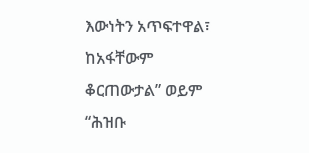እውነትን አጥፍተዋል፣ ከአፋቸውም ቆርጠውታል” ወይም “ሕዝቡ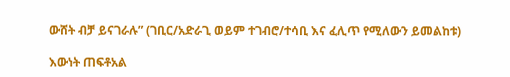ውሸት ብቻ ይናገራሉ” (ገቢር/አድራጊ ወይም ተገብሮ/ተሳቢ እና ፈሊጥ የሚለውን ይመልከቱ)

እውነት ጠፍቶአል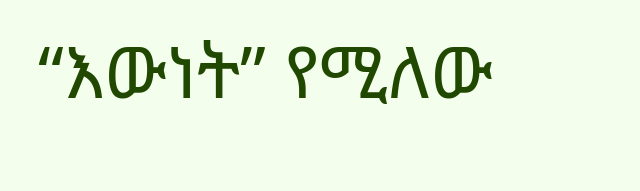“እውነት” የሚለው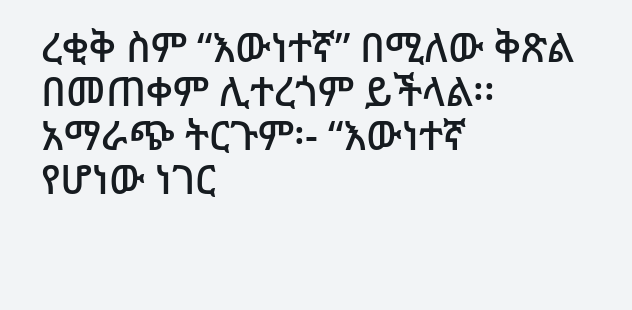ረቂቅ ስም “እውነተኛ” በሚለው ቅጽል በመጠቀም ሊተረጎም ይችላል፡፡ አማራጭ ትርጉም፡- “እውነተኛ የሆነው ነገር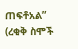ጠፍቶአል” (ረቂቅ ስሞች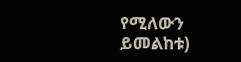የሚለውን ይመልከቱ)